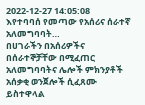2022-12-27 14:05:08
እየተባባሰ የመጣው የአሰሪና ሰራተኛ አለመግባባት…
በሀገራችን በአሰሪዎችና በሰራተኞቻቸው በሚፈጠር አለመግባባትና ሌሎች ምክንያቶች አሰቃቂ ወንጀሎች ሲፈጸሙ ይስተዋላል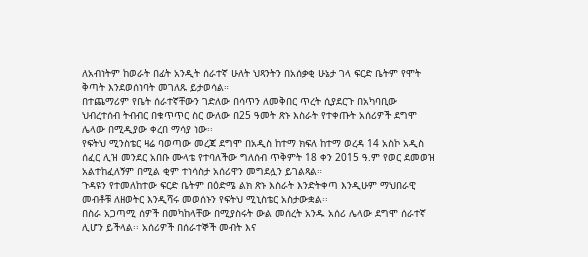ለአብነትም ከወራት በፊት አንዲት ሰራተኛ ሁለት ህጻንትን በአሰቃቂ ሁኔታ ገላ ፍርድ ቤትም የሞት ቅጣት እንደወሰነባት መገለጹ ይታወሳል።
በተጨማሪም የቤት ሰራተኛቸውን ገድለው በሳጥን ለመቅበር ጥረት ሲያደርጉ በአካባቢው ህብረተሰብ ትብብር በቁጥጥር ስር ውለው በ25 ዓመት ጽኑ እስራት የተቀጡት አሰሪዎች ደግሞ ሌላው በሚዲያው ቀረበ ማሳያ ነው፡፡
የፍትህ ሚንስቴር ዛሬ ባወጣው መረጃ ደግሞ በአዲስ ከተማ ክፍለ ከተማ ወረዳ 14 አስኮ አዲስ ሰፈር ሊዝ መንደር አበቡ ሙላቴ የተባለችው ግለሰብ ጥቅምት 18 ቀን 2015 ዓ.ም የወር ደመወዝ አልተከፈለኝም በሚል ቂም ተነሳስታ አሰሪዋን መግደሏን ይገልጻል።
ጉዳዩን የተመለከተው ፍርድ ቤትም በዕድሜ ልክ ጽኑ እስራት እንድትቀጣ እንዲሁም ማህበራዊ መብቶቹ ለዘወትር እንዲሻሩ መወሰኑን የፍትህ ሚኒስቴር አስታውቋል፡፡
በስራ አጋጣሚ ሰዎች በመካከላቸው በሚያስሩት ውል መሰረት አንዱ አሰሪ ሌላው ደግሞ ሰራተኛ ሊሆን ይችላል፡፡ አሰሪዎች በሰራተኞች መብት እና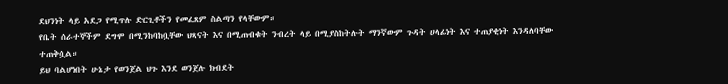ደህንነት ላይ አደጋ የሚጥሉ ድርጊቶችን የመፈጸም ስልጣን የላቸውም።
የቤት ሰራተኞችም ደግሞ በሚንከባከቧቸው ህጻናት እና በሚጠብቁት ንብረት ላይ በሚያስከትሉት ማንኛውም ጉዳት ሀላፊነት እና ተጠያቂነት እንዳለባቸው ተጠቅሷል።
ይህ ባልሆነበት ሁኔታ የወንጀል ህጉ እንደ ወንጀሉ ክብደት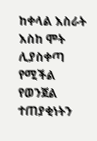ከቀላል እስራት እስከ ሞት ሊያስቀጣ የሚችል የወንጀል ተጠያቂነትን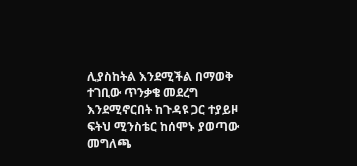ሊያስከትል እንደሚችል በማወቅ ተገቢው ጥንቃቄ መደረግ እንደሚኖርበት ከጉዳዩ ጋር ተያይዞ ፍትህ ሚንስቴር ከሰሞኑ ያወጣው መግለጫ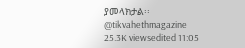ያመላክታል፡፡
@tikvahethmagazine
25.3K viewsedited 11:05